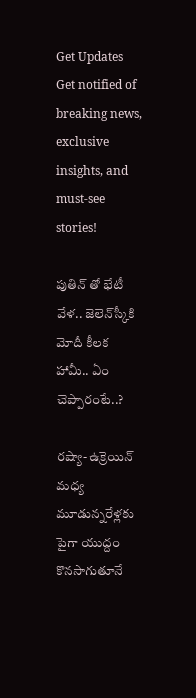Get Updates
Get notified of breaking news, exclusive insights, and must-see stories!

పుతిన్ తో భేటీ వేళ.. జెలెన్‌స్కీకి మోదీ కీలక హామీ.. ఏం చెప్పారంటే..?

రష్యా- ఉక్రెయిన్ మధ్య మూడున్నరేళ్లకు పైగా యుద్దం కొనసాగుతూనే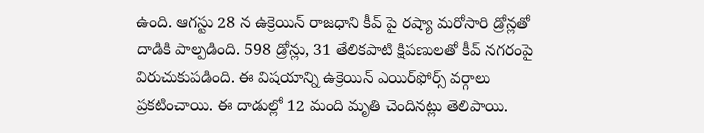ఉంది. ఆగస్టు 28 న ఉక్రెయిన్ రాజధాని కీవ్‌ పై రష్యా మరోసారి డ్రోన్లతో దాడికి పాల్పడింది. 598 డ్రోన్లు, 31 తేలికపాటి క్షిపణులతో కీవ్ నగరంపై విరుచుకుపడింది. ఈ విషయాన్ని ఉక్రెయిన్ ఎయిర్‌ఫోర్స్‌ వర్గాలు ప్రకటించాయి. ఈ దాడుల్లో 12 మంది మృతి చెందినట్లు తెలిపాయి.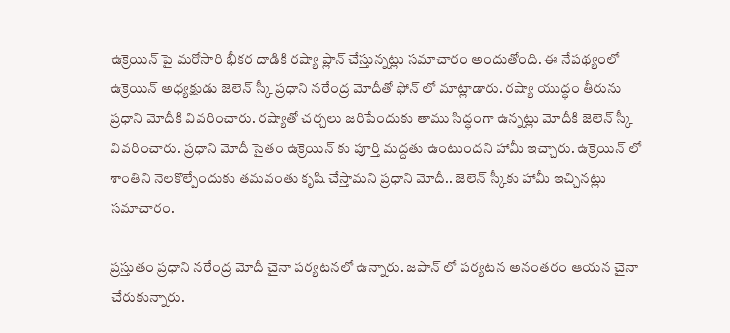ఉక్రెయిన్ పై మరోసారి భీకర దాడికి రష్యా ప్లాన్ చేస్తున్నట్లు సమాచారం అందుతోంది. ఈ నేపథ్యంలో ఉక్రెయిన్‌ అధ్యక్షుడు జెలెన్‌ స్కీ ప్రధాని నరేంద్ర మోదీతో ఫోన్‌ లో మాట్లాడారు. రష్యా యుద్ధం తీరును ప్రధాని మోదీకి వివరించారు. రష్యాతో చర్చలు జరిపేందుకు తాము సిద్ధంగా ఉన్నట్లు మోదీకి జెలెన్ స్కీ వివరించారు. ప్రధాని మోదీ సైతం ఉక్రెయిన్ కు పూర్తి మద్దతు ఉంటుందని హామీ ఇచ్చారు. ఉక్రెయిన్ లో శాంతిని నెలకొల్పేందుకు తమవంతు కృషి చేస్తామని ప్రధాని మోదీ.. జెలెన్ స్కీకు హామీ ఇచ్చినట్లు సమాచారం.

ప్రస్తుతం ప్రధాని నరేంద్ర మోదీ చైనా పర్యటనలో ఉన్నారు. జపాన్ లో పర్యటన అనంతరం ఆయన చైనా చేరుకున్నారు.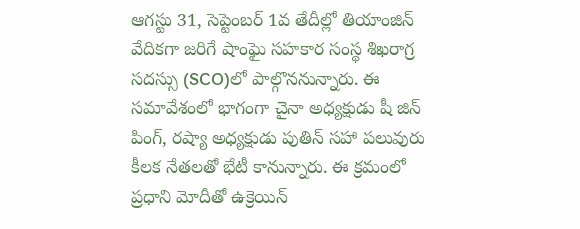ఆగస్టు 31, సెప్టెంబర్ 1వ తేదీల్లో తియాంజిన్ వేదికగా జరిగే షాంఘై సహకార సంస్థ శిఖరాగ్ర సదస్సు (SCO)లో పాల్గొననున్నారు. ఈ సమావేశంలో భాగంగా చైనా అధ్యక్షుడు షీ జిన్‌ పింగ్‌, రష్యా అధ్యక్షుడు పుతిన్‌ సహా పలువురు కీలక నేతలతో భేటీ కానున్నారు. ఈ క్రమంలో ప్రధాని మోదీతో ఉక్రెయిన్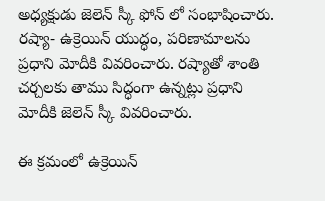అధ్యక్షుడు జెలెన్ స్కీ ఫోన్ లో సంభాషించారు. రష్యా- ఉక్రెయిన్ యుద్ధం, పరిణామాలను ప్రధాని మోదీకి వివరించారు. రష్యాతో శాంతి చర్చలకు తాము సిద్ధంగా ఉన్నట్లు ప్రధాని మోదీకి జెలెన్ స్కీ వివరించారు.

ఈ క్రమంలో ఉక్రెయిన్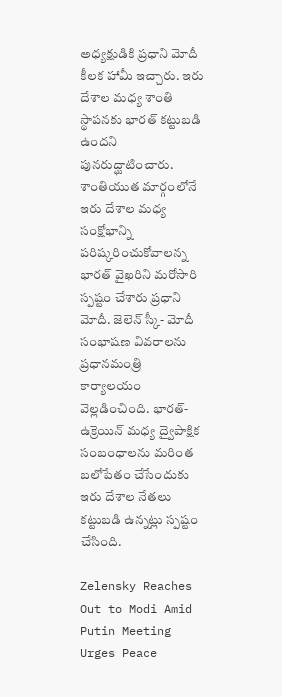అధ్యక్షుడికి ప్రధాని మోదీ కీలక హామీ ఇచ్చారు. ఇరు దేశాల మధ్య శాంతి స్థాపనకు భారత్ కట్టుబడి ఉందని పునరుద్ఘాటించారు. శాంతియుత మార్గంలోనే ఇరు దేశాల మధ్య సంక్షోభాన్ని పరిష్కరించుకోవాలన్న భారత్‌ వైఖరిని మరోసారి స్పష్టం చేశారు ప్రధాని మోదీ. జెలెన్ స్కీ- మోదీ సంభాషణ వివరాలను ప్రధానమంత్రి కార్యాలయం వెల్లడించింది. భారత్‌- ఉక్రెయిన్‌ మధ్య ద్వైపాక్షిక సంబంధాలను మరింత బలోపేతం చేసేందుకు ఇరు దేశాల నేతలు కట్టుబడి ఉన్నట్లు స్పష్టం చేసింది.

Zelensky Reaches Out to Modi Amid Putin Meeting Urges Peace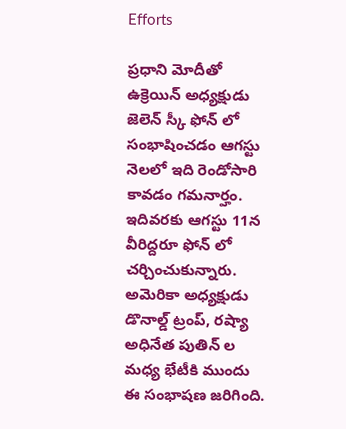Efforts

ప్రధాని మోదీతో ఉక్రెయిన్ అధ్యక్షుడు జెలెన్ స్కీ ఫోన్ లో సంభాషించడం ఆగస్టు నెలలో ఇది రెండోసారి కావడం గమనార్హం. ఇదివరకు ఆగస్టు 11న వీరిద్దరూ ఫోన్‌ లో చర్చించుకున్నారు. అమెరికా అధ్యక్షుడు డొనాల్డ్‌ ట్రంప్‌, రష్యా అధినేత పుతిన్‌ ల మధ్య భేటీకి ముందు ఈ సంభాషణ జరిగింది.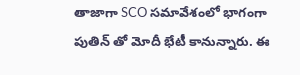తాజాగా SCO సమావేశంలో భాగంగా పుతిన్‌ తో మోదీ భేటీ కానున్నారు. ఈ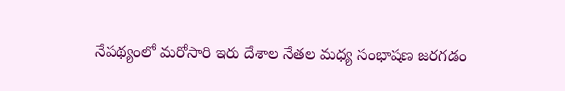నేపథ్యంలో మరోసారి ఇరు దేశాల నేతల మధ్య సంభాషణ జరగడం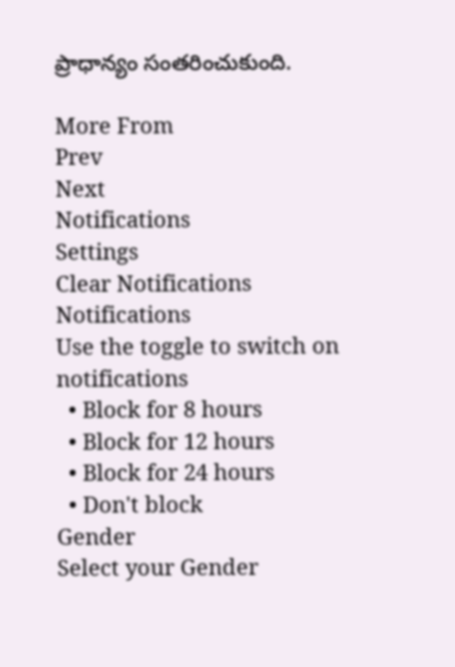ప్రాధాన్యం సంతరించుకుంది.

More From
Prev
Next
Notifications
Settings
Clear Notifications
Notifications
Use the toggle to switch on notifications
  • Block for 8 hours
  • Block for 12 hours
  • Block for 24 hours
  • Don't block
Gender
Select your Gender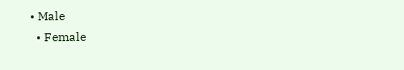• Male
  • Female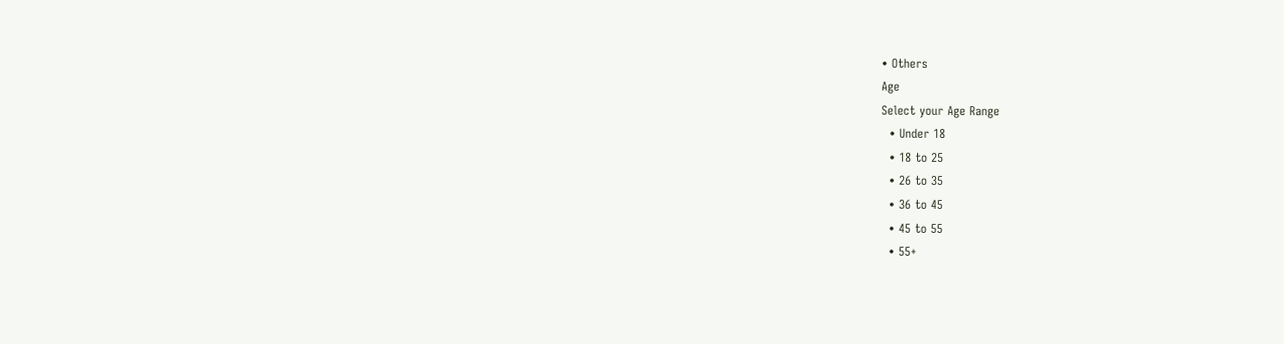• Others
Age
Select your Age Range
  • Under 18
  • 18 to 25
  • 26 to 35
  • 36 to 45
  • 45 to 55
  • 55+